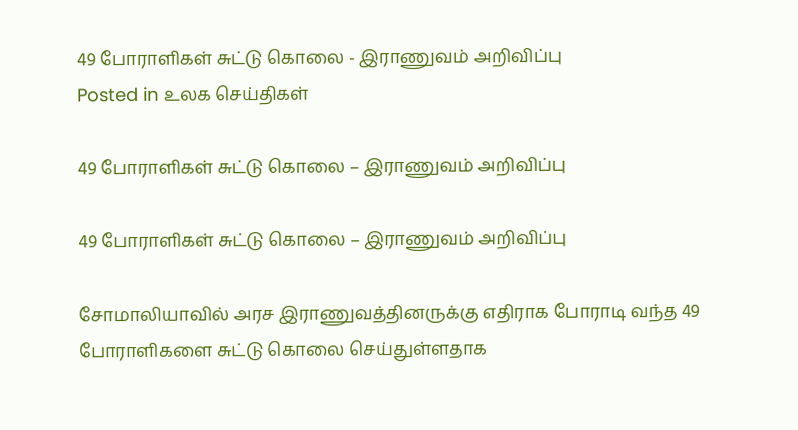49 போராளிகள் சுட்டு கொலை - இராணுவம் அறிவிப்பு
Posted in உலக செய்திகள்

49 போராளிகள் சுட்டு கொலை – இராணுவம் அறிவிப்பு

49 போராளிகள் சுட்டு கொலை – இராணுவம் அறிவிப்பு

சோமாலியாவில் அரச இராணுவத்தினருக்கு எதிராக போராடி வந்த 49 போராளிகளை சுட்டு கொலை செய்துள்ளதாக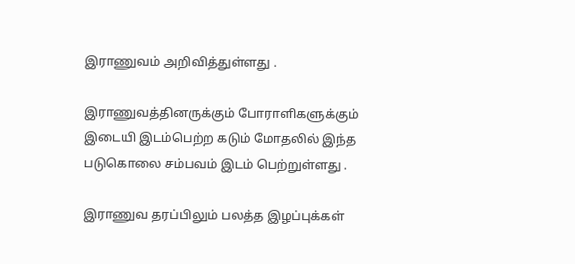இராணுவம் அறிவித்துள்ளது .

இராணுவத்தினருக்கும் போராளிகளுக்கும் இடையி இடம்பெற்ற கடும் மோதலில் இந்த படுகொலை சம்பவம் இடம் பெற்றுள்ளது .

இராணுவ தரப்பிலும் பலத்த இழப்புக்கள்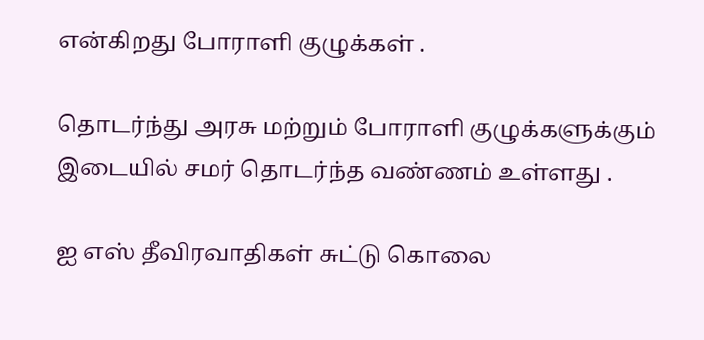என்கிறது போராளி குழுக்கள் .

தொடர்ந்து அரசு மற்றும் போராளி குழுக்களுக்கும் இடையில் சமர் தொடர்ந்த வண்ணம் உள்ளது .

ஐ எஸ் தீவிரவாதிகள் சுட்டு கொலை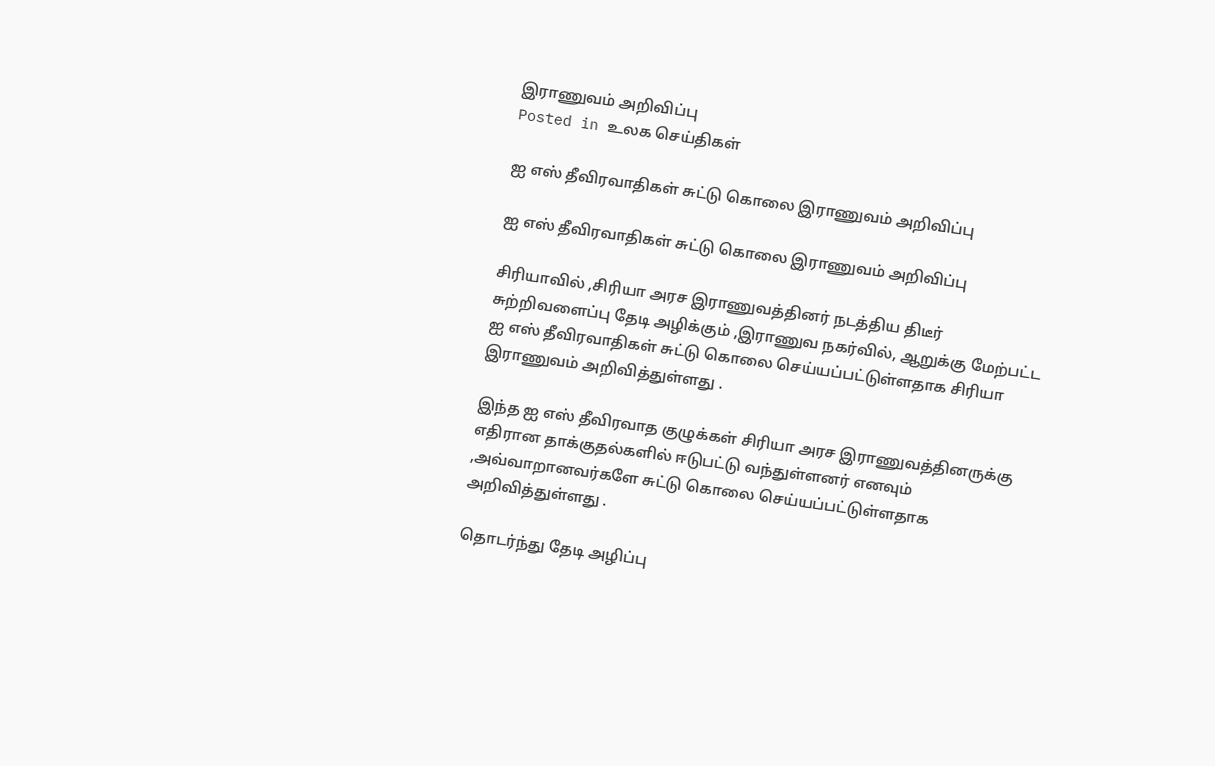இராணுவம் அறிவிப்பு
Posted in உலக செய்திகள்

ஐ எஸ் தீவிரவாதிகள் சுட்டு கொலை இராணுவம் அறிவிப்பு

ஐ எஸ் தீவிரவாதிகள் சுட்டு கொலை இராணுவம் அறிவிப்பு

சிரியாவில் ,சிரியா அரச இராணுவத்தினர் நடத்திய திடீர் சுற்றிவளைப்பு தேடி அழிக்கும் ,இராணுவ நகர்வில், ஆறுக்கு மேற்பட்ட ஐ எஸ் தீவிரவாதிகள் சுட்டு கொலை செய்யப்பட்டுள்ளதாக சிரியா இராணுவம் அறிவித்துள்ளது .

இந்த ஐ எஸ் தீவிரவாத குழுக்கள் சிரியா அரச இராணுவத்தினருக்கு எதிரான தாக்குதல்களில் ஈடுபட்டு வந்துள்ளனர் எனவும் ,அவ்வாறானவர்களே சுட்டு கொலை செய்யப்பட்டுள்ளதாக அறிவித்துள்ளது .

தொடர்ந்து தேடி அழிப்பு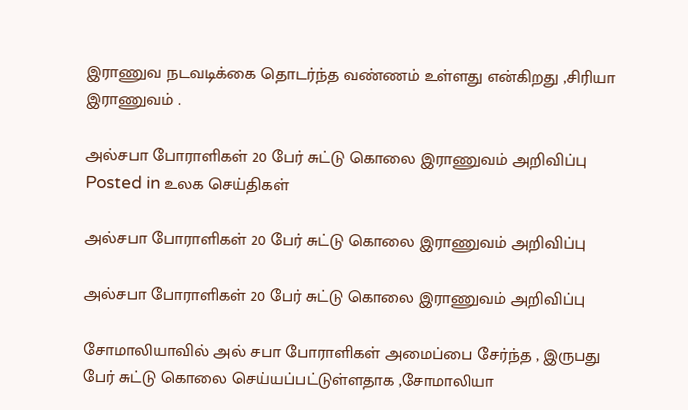இராணுவ நடவடிக்கை தொடர்ந்த வண்ணம் உள்ளது என்கிறது ,சிரியா இராணுவம் .

அல்சபா போராளிகள் 20 பேர் சுட்டு கொலை இராணுவம் அறிவிப்பு
Posted in உலக செய்திகள்

அல்சபா போராளிகள் 20 பேர் சுட்டு கொலை இராணுவம் அறிவிப்பு

அல்சபா போராளிகள் 20 பேர் சுட்டு கொலை இராணுவம் அறிவிப்பு

சோமாலியாவில் அல் சபா போராளிகள் அமைப்பை சேர்ந்த , இருபது பேர் சுட்டு கொலை செய்யப்பட்டுள்ளதாக ,சோமாலியா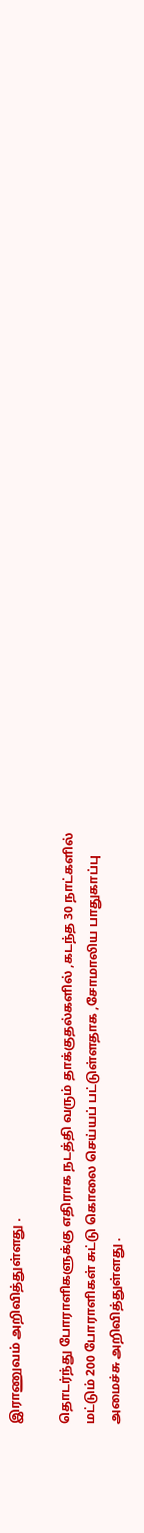இராணுவம் அறிவித்துள்ளது .

தொடர்ந்து போராளிகளுக்கு எதிராக நடத்தி வரும் தாக்குதல்களில் ,கடந்த 30 நாட்களில் மட்டும் 200 போராளிகள் சுட்டு கொலை செய்யப் பட்டுள்ளதாக ,சோமாலிய பாதுகாப்பு அமைச்சு அறிவித்துள்ளது .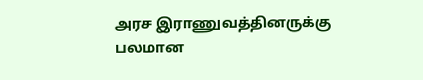அரச இராணுவத்தினருக்கு பலமான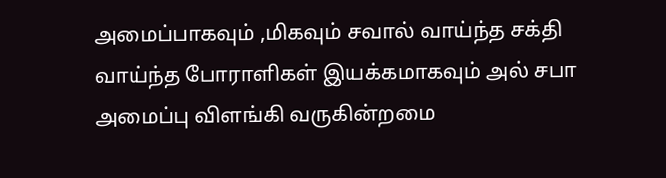அமைப்பாகவும் ,மிகவும் சவால் வாய்ந்த சக்தி வாய்ந்த போராளிகள் இயக்கமாகவும் அல் சபா அமைப்பு விளங்கி வருகின்றமை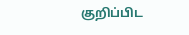குறிப்பிட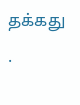தக்கது .